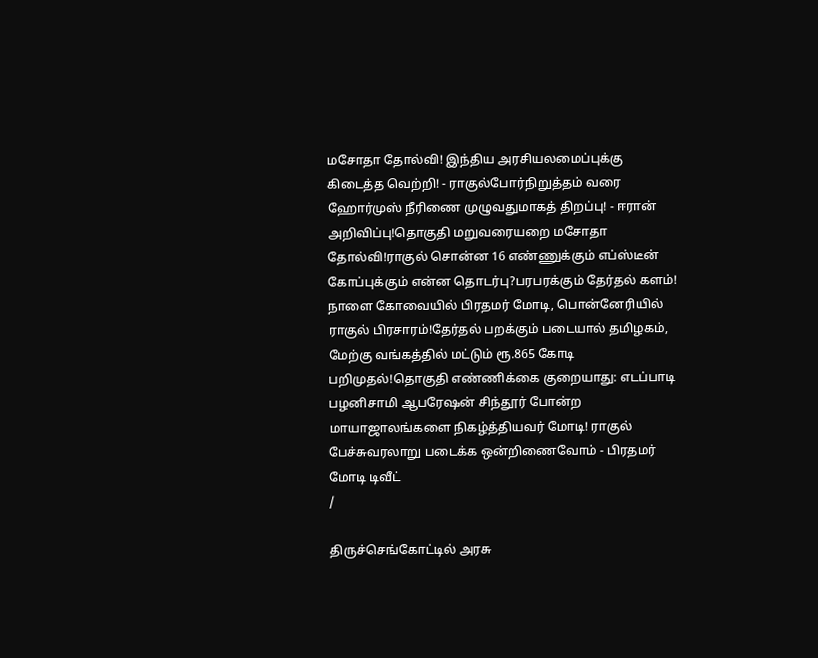மசோதா தோல்வி! இந்திய அரசியலமைப்புக்கு கிடைத்த வெற்றி! - ராகுல்போர்நிறுத்தம் வரை ஹோர்முஸ் நீரிணை முழுவதுமாகத் திறப்பு! - ஈரான் அறிவிப்பு!தொகுதி மறுவரையறை மசோதா தோல்வி!ராகுல் சொன்ன 16 எண்ணுக்கும் எப்ஸ்டீன் கோப்புக்கும் என்ன தொடர்பு?பரபரக்கும் தேர்தல் களம்! நாளை கோவையில் பிரதமர் மோடி, பொன்னேரியில் ராகுல் பிரசாரம்!தேர்தல் பறக்கும் படையால் தமிழகம், மேற்கு வங்கத்தில் மட்டும் ரூ.865 கோடி பறிமுதல்!தொகுதி எண்ணிக்கை குறையாது: எடப்பாடி பழனிசாமி ஆபரேஷன் சிந்தூர் போன்ற மாயாஜாலங்களை நிகழ்த்தியவர் மோடி! ராகுல் பேச்சுவரலாறு படைக்க ஒன்றிணைவோம் - பிரதமர் மோடி டிவீட்
/

திருச்செங்கோட்டில் அரசு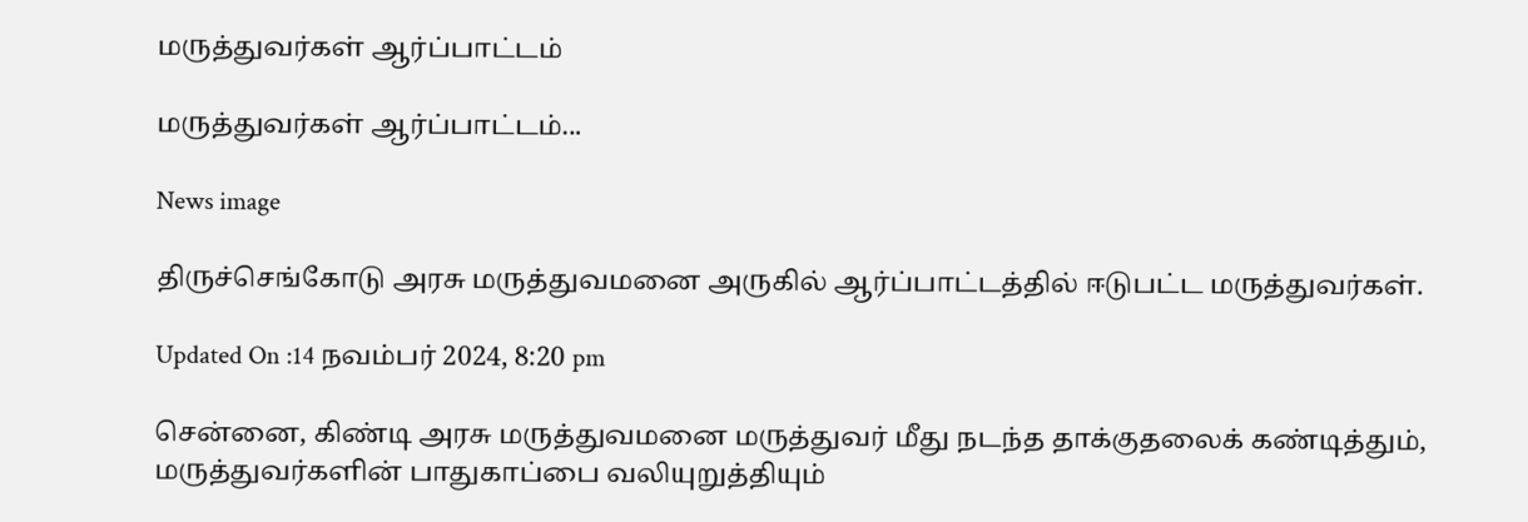மருத்துவர்கள் ஆர்ப்பாட்டம்

மருத்துவர்கள் ஆர்ப்பாட்டம்...

News image

திருச்செங்கோடு அரசு மருத்துவமனை அருகில் ஆர்ப்பாட்டத்தில் ஈடுபட்ட மருத்துவர்கள்.

Updated On :14 நவம்பர் 2024, 8:20 pm

சென்னை, கிண்டி அரசு மருத்துவமனை மருத்துவர் மீது நடந்த தாக்குதலைக் கண்டித்தும், மருத்துவர்களின் பாதுகாப்பை வலியுறுத்தியும்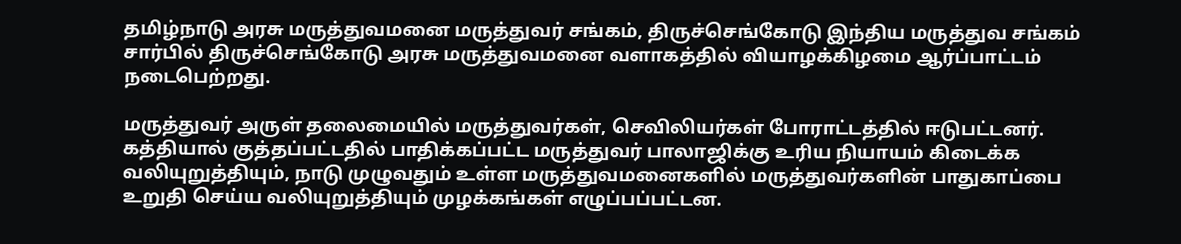தமிழ்நாடு அரசு மருத்துவமனை மருத்துவர் சங்கம், திருச்செங்கோடு இந்திய மருத்துவ சங்கம் சார்பில் திருச்செங்கோடு அரசு மருத்துவமனை வளாகத்தில் வியாழக்கிழமை ஆர்ப்பாட்டம் நடைபெற்றது.

மருத்துவர் அருள் தலைமையில் மருத்துவர்கள், செவிலியர்கள் போராட்டத்தில் ஈடுபட்டனர். கத்தியால் குத்தப்பட்டதில் பாதிக்கப்பட்ட மருத்துவர் பாலாஜிக்கு உரிய நியாயம் கிடைக்க வலியுறுத்தியும், நாடு முழுவதும் உள்ள மருத்துவமனைகளில் மருத்துவர்களின் பாதுகாப்பை உறுதி செய்ய வலியுறுத்தியும் முழக்கங்கள் எழுப்பப்பட்டன.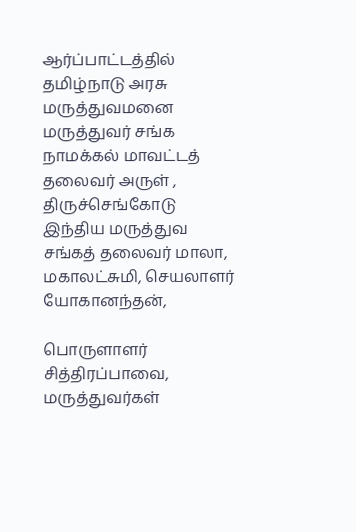ஆர்ப்பாட்டத்தில் தமிழ்நாடு அரசு மருத்துவமனை மருத்துவர் சங்க நாமக்கல் மாவட்டத் தலைவர் அருள் , திருச்செங்கோடு இந்திய மருத்துவ சங்கத் தலைவர் மாலா, மகாலட்சுமி, செயலாளர் யோகானந்தன்,

பொருளாளர் சித்திரப்பாவை, மருத்துவர்கள்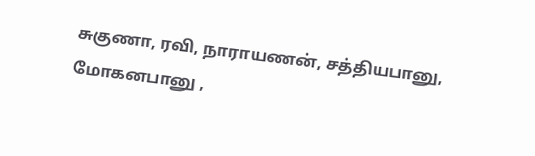சுகுணா, ரவி, நாராயணன், சத்தியபானு, மோகனபானு ,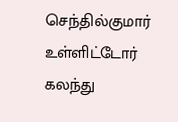செந்தில்குமார் உள்ளிட்டோர் கலந்து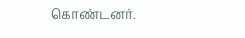கொண்டனர்.